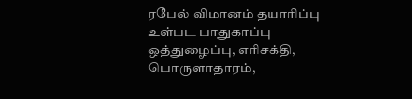ரபேல் விமானம் தயாரிப்பு உள்பட பாதுகாப்பு ஒத்துழைப்பு, எரிசக்தி, பொருளாதாரம்,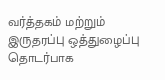வர்த்தகம் மற்றும் இருதரப்பு ஒத்துழைப்பு தொடர்பாக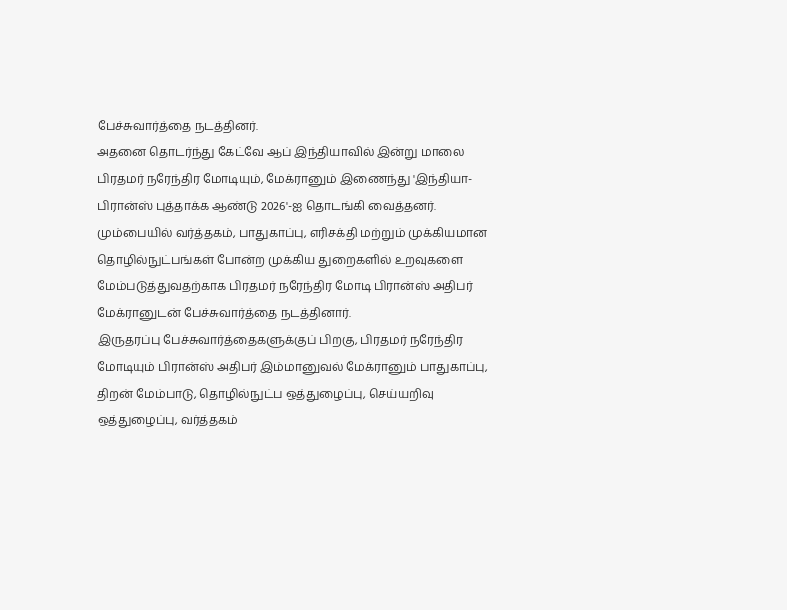பேச்சுவார்த்தை நடத்தினர்.
அதனை தொடர்ந்து கேட்வே ஆப் இந்தியாவில் இன்று மாலை பிரதமர் நரேந்திர மோடியும், மேக்ரானும் இணைந்து 'இந்தியா-பிரான்ஸ் புத்தாக்க ஆண்டு 2026'-ஐ தொடங்கி வைத்தனர்.
மும்பையில் வர்த்தகம், பாதுகாப்பு, எரிசக்தி மற்றும் முக்கியமான தொழில்நுட்பங்கள் போன்ற முக்கிய துறைகளில் உறவுகளை மேம்படுத்துவதற்காக பிரதமர் நரேந்திர மோடி பிரான்ஸ் அதிபர் மேக்ரானுடன் பேச்சுவார்த்தை நடத்தினார்.
இருதரப்பு பேச்சுவார்த்தைகளுக்குப் பிறகு, பிரதமர் நரேந்திர மோடியும் பிரான்ஸ் அதிபர் இம்மானுவல் மேக்ரானும் பாதுகாப்பு, திறன் மேம்பாடு, தொழில்நுட்ப ஒத்துழைப்பு, செய்யறிவு ஒத்துழைப்பு, வர்த்தகம்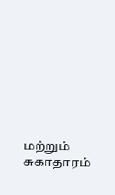மற்றும் சுகாதாரம்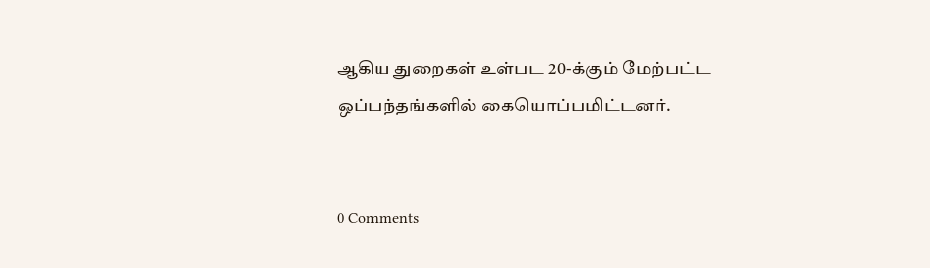ஆகிய துறைகள் உள்பட 20-க்கும் மேற்பட்ட ஒப்பந்தங்களில் கையொப்பமிட்டனர்.


0 Comments